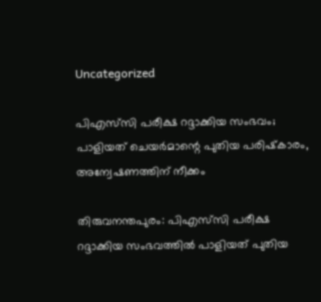Uncategorized

പിഎസ്‌സി പരീക്ഷ റദ്ദാക്കിയ സംഭവം; പാളിയത് ചെയര്‍മാന്റെ പുതിയ പരിഷ്‌കാരം, അന്വേഷണത്തിന് നീക്കം

തിരുവനന്തപുരം: പിഎസ്‌സി പരീക്ഷ റദ്ദാക്കിയ സംഭവത്തില്‍ പാളിയത് പുതിയ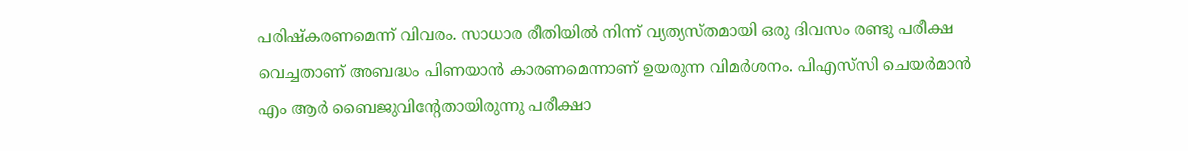പരിഷ്‌കരണമെന്ന് വിവരം. സാധാര രീതിയില്‍ നിന്ന് വ്യത്യസ്തമായി ഒരു ദിവസം രണ്ടു പരീക്ഷ വെച്ചതാണ് അബദ്ധം പിണയാന്‍ കാരണമെന്നാണ് ഉയരുന്ന വിമര്‍ശനം. പിഎസ്‌സി ചെയര്‍മാന്‍ എം ആര്‍ ബൈജുവിന്റേതായിരുന്നു പരീക്ഷാ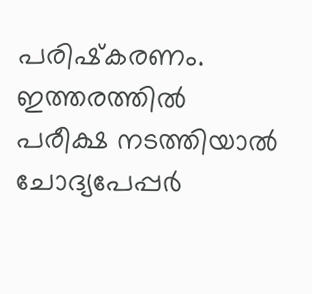പരിഷ്‌കരണം. ഇത്തരത്തില്‍ പരീക്ഷ നടത്തിയാല്‍ ചോദ്യപേപ്പര്‍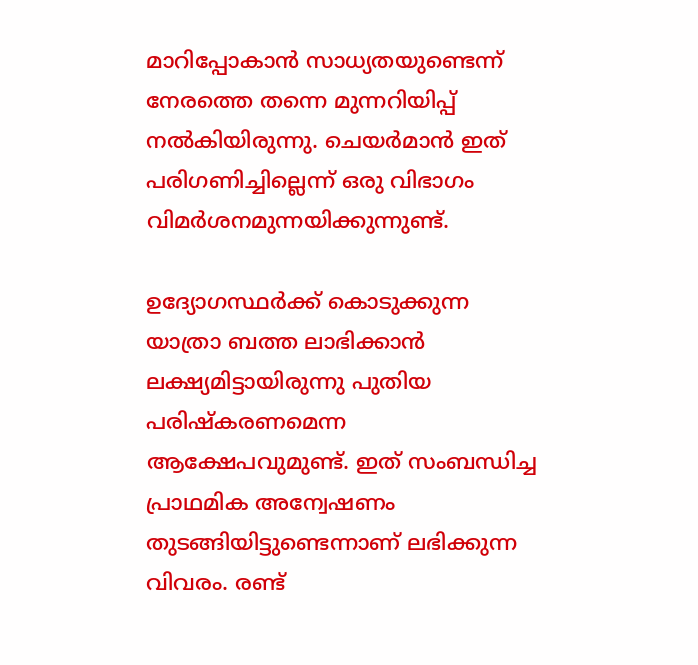മാറിപ്പോകാന്‍ സാധ്യതയുണ്ടെന്ന് നേരത്തെ തന്നെ മുന്നറിയിപ്പ് നല്‍കിയിരുന്നു. ചെയര്‍മാന്‍ ഇത് പരിഗണിച്ചില്ലെന്ന് ഒരു വിഭാഗം വിമര്‍ശനമുന്നയിക്കുന്നുണ്ട്.

ഉദ്യോഗസ്ഥര്‍ക്ക് കൊടുക്കുന്ന യാത്രാ ബത്ത ലാഭിക്കാന്‍ ലക്ഷ്യമിട്ടായിരുന്നു പുതിയ പരിഷ്‌കരണമെന്ന ആക്ഷേപവുമുണ്ട്. ഇത് സംബന്ധിച്ച പ്രാഥമിക അന്വേഷണം തുടങ്ങിയിട്ടുണ്ടെന്നാണ് ലഭിക്കുന്ന വിവരം. രണ്ട്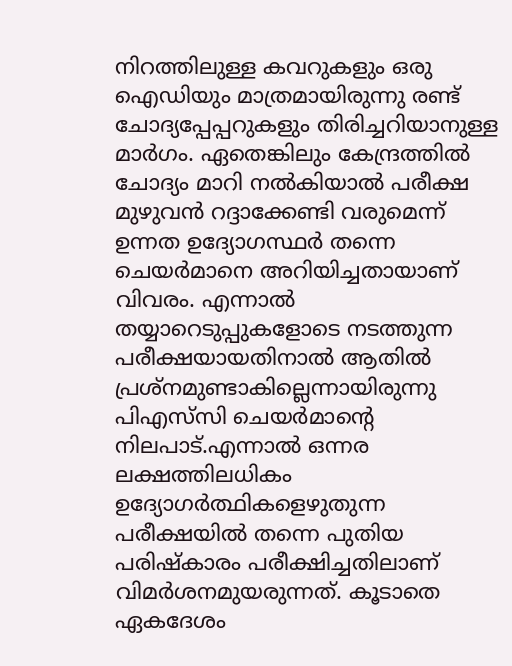നിറത്തിലുള്ള കവറുകളും ഒരു ഐഡിയും മാത്രമായിരുന്നു രണ്ട് ചോദ്യപ്പേപ്പറുകളും തിരിച്ചറിയാനുള്ള മാര്‍ഗം. ഏതെങ്കിലും കേന്ദ്രത്തില്‍ ചോദ്യം മാറി നല്‍കിയാല്‍ പരീക്ഷ മുഴുവന്‍ റദ്ദാക്കേണ്ടി വരുമെന്ന് ഉന്നത ഉദ്യോഗസ്ഥര്‍ തന്നെ ചെയര്‍മാനെ അറിയിച്ചതായാണ് വിവരം. എന്നാല്‍ തയ്യാറെടുപ്പുകളോടെ നടത്തുന്ന പരീക്ഷയായതിനാല്‍ ആതില്‍ പ്രശ്‌നമുണ്ടാകില്ലെന്നായിരുന്നു പിഎസ്‌സി ചെയര്‍മാന്റെ നിലപാട്.എന്നാല്‍ ഒന്നര ലക്ഷത്തിലധികം ഉദ്യോഗര്‍ത്ഥികളെഴുതുന്ന പരീക്ഷയില്‍ തന്നെ പുതിയ പരിഷ്‌കാരം പരീക്ഷിച്ചതിലാണ് വിമര്‍ശനമുയരുന്നത്. കൂടാതെ ഏകദേശം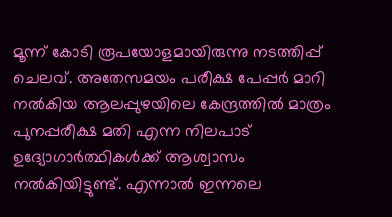മൂന്ന് കോടി രൂപയോളമായിരുന്നു നടത്തിപ്പ് ചെലവ്. അതേസമയം പരീക്ഷ പേപ്പര്‍ മാറി നല്‍കിയ ആലപ്പുഴയിലെ കേന്ദ്രത്തില്‍ മാത്രം പുനപ്പരീക്ഷ മതി എന്ന നിലപാട് ഉദ്യോഗാര്‍ത്ഥികള്‍ക്ക് ആശ്വാസം നല്‍കിയിട്ടുണ്ട്. എന്നാല്‍ ഇന്നലെ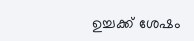ഉച്ചക്ക് ശേഷം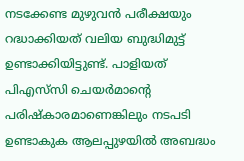നടക്കേണ്ട മുഴുവന്‍ പരീക്ഷയും റദ്ധാക്കിയത് വലിയ ബുദ്ധിമുട്ട് ഉണ്ടാക്കിയിട്ടുണ്ട്. പാളിയത് പിഎസ്‌സി ചെയര്‍മാന്റെ പരിഷ്‌കാരമാണെങ്കിലും നടപടി ഉണ്ടാകുക ആലപ്പുഴയില്‍ അബദ്ധം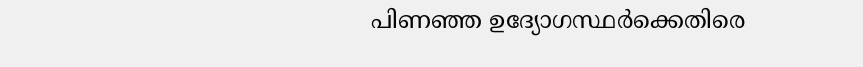പിണഞ്ഞ ഉദ്യോഗസ്ഥര്‍ക്കെതിരെ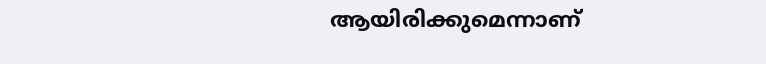ആയിരിക്കുമെന്നാണ്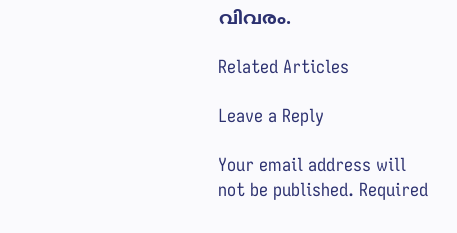വിവരം.

Related Articles

Leave a Reply

Your email address will not be published. Required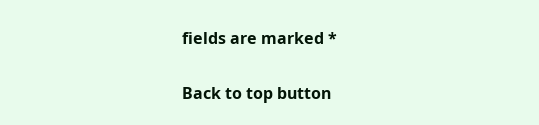fields are marked *

Back to top button